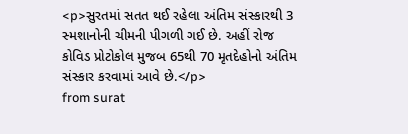<p>સુરતમાં સતત થઈ રહેલા અંતિમ સંસ્કારથી 3 સ્મશાનોની ચીમની પીગળી ગઈ છે. અહીં રોજ કોવિડ પ્રોટોકોલ મુજબ 65થી 70 મૃતદેહોનો અંતિમ સંસ્કાર કરવામાં આવે છે.</p>
from surat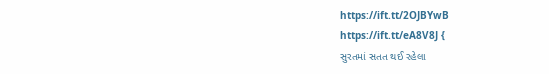https://ift.tt/2OJBYwB
https://ift.tt/eA8V8J {
સુરતમાં સતત થઈ રહેલા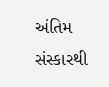અંતિમ સંસ્કારથી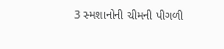3 સ્મશાનોની ચીમની પીગળી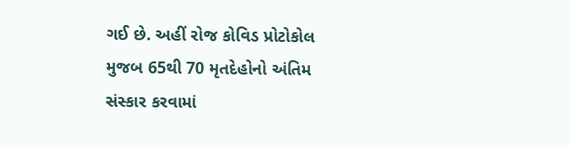ગઈ છે. અહીં રોજ કોવિડ પ્રોટોકોલ મુજબ 65થી 70 મૃતદેહોનો અંતિમ સંસ્કાર કરવામાં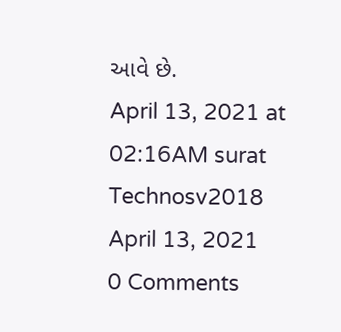આવે છે.
April 13, 2021 at 02:16AM surat
Technosv2018
April 13, 2021
0 Comments